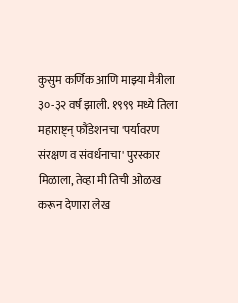कुसुम कर्णिक आणि माझ्या मैत्रीला ३०-३२ वर्षं झाली. १९९९ मध्ये तिला महाराष्ट्न् फौंडेशनचा 'पर्यावरण संरक्षण व संवर्धनाचा' पुरस्कार मिळाला, तेव्हा मी तिची ओळख करून देणारा लेख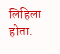लिहिला होता.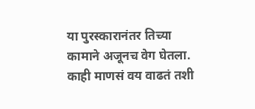या पुरस्कारानंतर तिच्या कामाने अजूनच वेग घेतला. काही माणसं वय वाढतं तशी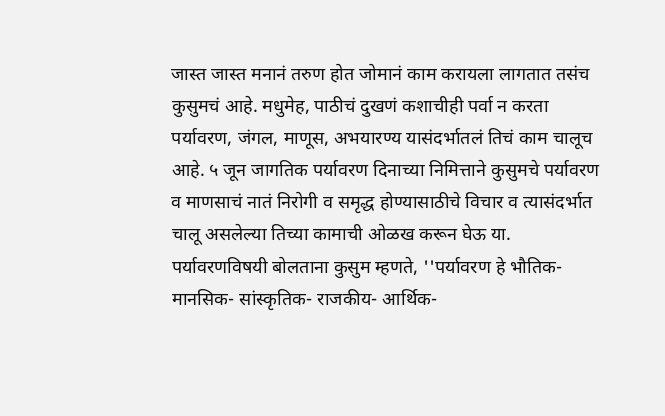जास्त जास्त मनानं तरुण होत जोमानं काम करायला लागतात तसंच कुसुमचं आहे. मधुमेह, पाठीचं दुखणं कशाचीही पर्वा न करता पर्यावरण, जंगल, माणूस, अभयारण्य यासंदर्भातलं तिचं काम चालूच आहे. ५ जून जागतिक पर्यावरण दिनाच्या निमित्ताने कुसुमचे पर्यावरण व माणसाचं नातं निरोगी व समृद्ध होण्यासाठीचे विचार व त्यासंदर्भात चालू असलेल्या तिच्या कामाची ओळख करून घेऊ या.
पर्यावरणविषयी बोलताना कुसुम म्हणते, ''पर्यावरण हे भौतिक- मानसिक- सांस्कृतिक- राजकीय- आर्थिक-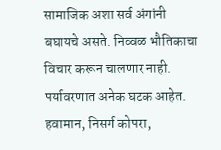सामाजिक अशा सर्व अंगांनी बघायचे असते. निव्वळ भौतिकाचा विचार करून चालणार नाही. पर्यावरणात अनेक घटक आहेत. हवामान, निसर्ग कोपरा,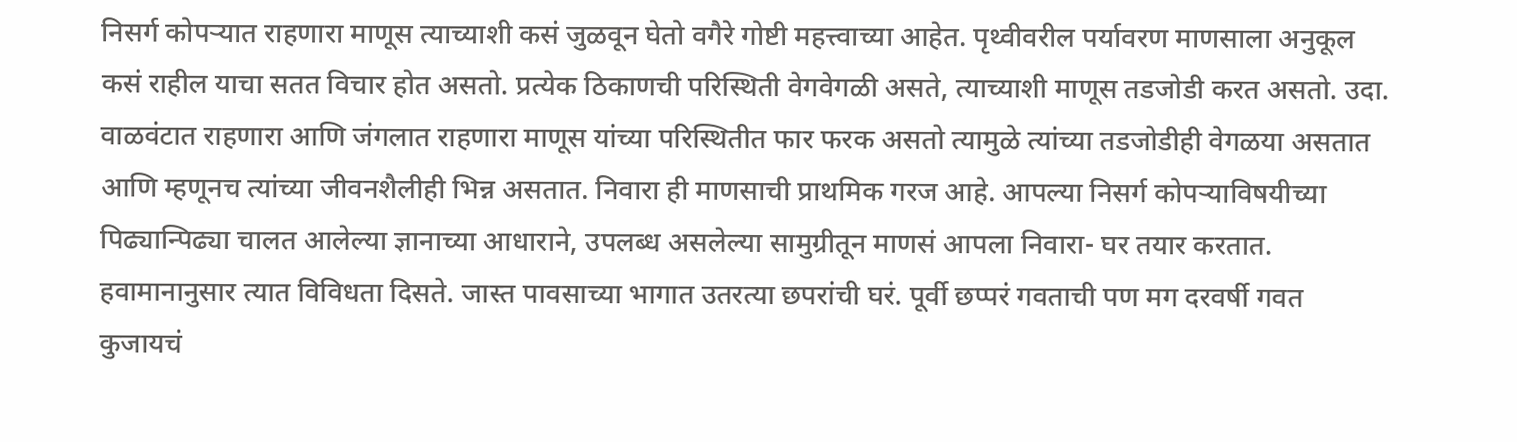निसर्ग कोपऱ्यात राहणारा माणूस त्याच्याशी कसं जुळवून घेतो वगैरे गोष्टी महत्त्वाच्या आहेत. पृथ्वीवरील पर्यावरण माणसाला अनुकूल कसं राहील याचा सतत विचार होत असतो. प्रत्येक ठिकाणची परिस्थिती वेगवेगळी असते, त्याच्याशी माणूस तडजोडी करत असतो. उदा. वाळवंटात राहणारा आणि जंगलात राहणारा माणूस यांच्या परिस्थितीत फार फरक असतो त्यामुळे त्यांच्या तडजोडीही वेगळया असतात आणि म्हणूनच त्यांच्या जीवनशैलीही भिन्न असतात. निवारा ही माणसाची प्राथमिक गरज आहे. आपल्या निसर्ग कोपऱ्याविषयीच्या पिढ्यान्पिढ्या चालत आलेल्या ज्ञानाच्या आधाराने, उपलब्ध असलेल्या सामुग्रीतून माणसं आपला निवारा- घर तयार करतात. हवामानानुसार त्यात विविधता दिसते. जास्त पावसाच्या भागात उतरत्या छपरांची घरं. पूर्वी छप्परं गवताची पण मग दरवर्षी गवत कुजायचं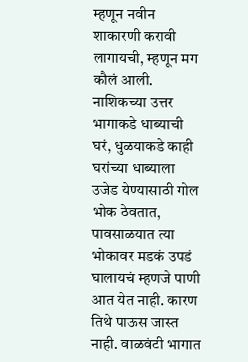म्हणून नवीन शाकारणी करावी लागायची, म्हणून मग कौलं आली. नाशिकच्या उत्तर भागाकडे धाब्याची घरं, धुळयाकडे काही घरांच्या धाब्याला उजेड येण्यासाठी गोल भोक ठेवतात, पावसाळयात त्या भोकावर मडकं उपडं घालायचं म्हणजे पाणी आत येत नाही. कारण तिथे पाऊस जास्त नाही. वाळवंटी भागात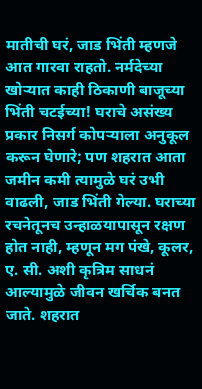मातीची घरं, जाड भिंती म्हणजे आत गारवा राहतो. नर्मदेच्या खोऱ्यात काही ठिकाणी बाजूच्या भिंती चटईच्या! घराचे असंख्य प्रकार निसर्ग कोपऱ्याला अनुकूल करून घेणारे; पण शहरात आता जमीन कमी त्यामुळे घरं उभी वाढली, जाड भिंती गेल्या. घराच्या रचनेतूनच उन्हाळयापासून रक्षण होत नाही, म्हणून मग पंखे, कूलर, ए. सी. अशी कृत्रिम साधनं आल्यामुळे जीवन खर्चिक बनत जाते. शहरात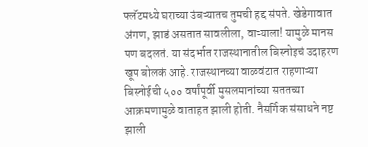फ्लॅटमध्ये घराच्या उंबऱ्यातच तुमची हद्द संपते. खेडेगावात अंगण, झाडं असतात सावलीला, वाऱ्याला! यामुळे मानस पण बदलतं. या संदर्भात राजस्थानातील बिस्नोइचं उदाहरण खूप बोलकं आहे. राजस्थानच्या वाळवंटात राहणाऱ्या बिस्नोईची ५०० वर्षांपूर्वी मुसलमानांच्या सततच्या आक्रमणामुळे वाताहत झाली होती. नैसर्गिक संसाधने नष्ट झाली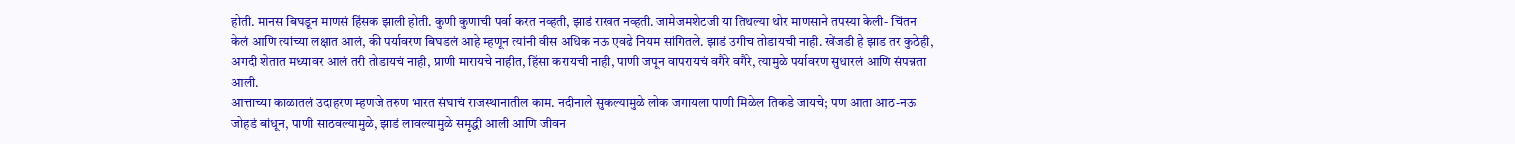होती. मानस बिघडून माणसं हिंसक झाली होती. कुणी कुणाची पर्वा करत नव्हती, झाडं राखत नव्हती. जामेजमशेटजी या तिथल्या थोर माणसाने तपस्या केली- चिंतन केलं आणि त्यांच्या लक्षात आलं, की पर्यावरण बिघडलं आहे म्हणून त्यांनी वीस अधिक नऊ एवढे नियम सांगितले. झाडं उगीच तोडायची नाही. खेंजडी हे झाड तर कुठेही, अगदी शेतात मध्यावर आलं तरी तोडायचं नाही, प्राणी मारायचे नाहीत, हिंसा करायची नाही, पाणी जपून वापरायचं वगैरे वगैरे, त्यामुळे पर्यावरण सुधारलं आणि संपन्नता आली.
आत्ताच्या काळातलं उदाहरण म्हणजे तरुण भारत संघाचं राजस्थानातील काम. नदीनाले सुकल्यामुळे लोक जगायला पाणी मिळेल तिकडे जायचे; पण आता आठ-नऊ जोहडं बांधून, पाणी साठवल्यामुळे, झाडं लावल्यामुळे समृद्धी आली आणि जीवन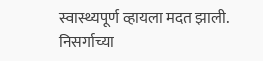स्वास्थ्यपूर्ण व्हायला मदत झाली.
निसर्गाच्या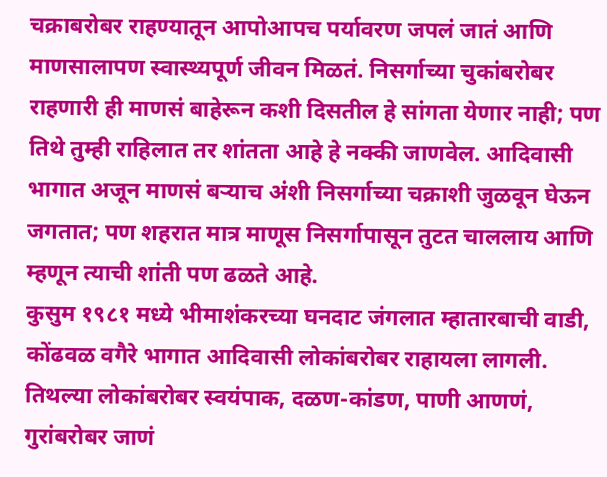चक्राबरोबर राहण्यातून आपोआपच पर्यावरण जपलं जातं आणि माणसालापण स्वास्थ्यपूर्ण जीवन मिळतं. निसर्गाच्या चुकांबरोबर राहणारी ही माणसं बाहेरून कशी दिसतील हे सांगता येणार नाही; पण तिथे तुम्ही राहिलात तर शांतता आहे हे नक्की जाणवेल. आदिवासी भागात अजून माणसं बऱ्याच अंशी निसर्गाच्या चक्राशी जुळवून घेऊन जगतात; पण शहरात मात्र माणूस निसर्गापासून तुटत चाललाय आणि म्हणून त्याची शांती पण ढळते आहे.
कुसुम १९८१ मध्ये भीमाशंकरच्या घनदाट जंगलात म्हातारबाची वाडी, कोंढवळ वगैरे भागात आदिवासी लोकांबरोबर राहायला लागली. तिथल्या लोकांबरोबर स्वयंपाक, दळण-कांडण, पाणी आणणं, गुरांबरोबर जाणं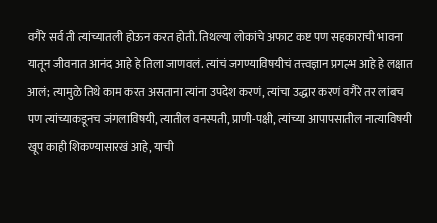वगैरे सर्व ती त्यांच्यातली होऊन करत होती. तिथल्या लोकांचे अफाट कष्ट पण सहकाराची भावना यातून जीवनात आनंद आहे हे तिला जाणवलं. त्यांचं जगण्याविषयीचं तत्त्वज्ञान प्रगल्भ आहे हे लक्षात आलं; त्यामुळे तिथे काम करत असताना त्यांना उपदेश करणं, त्यांचा उद्धार करणं वगैरे तर लांबच पण त्यांच्याकडूनच जंगलाविषयी, त्यातील वनस्पती, प्राणी-पक्षी, त्यांच्या आपापसातील नात्याविषयी खूप काही शिकण्यासारखं आहे, याची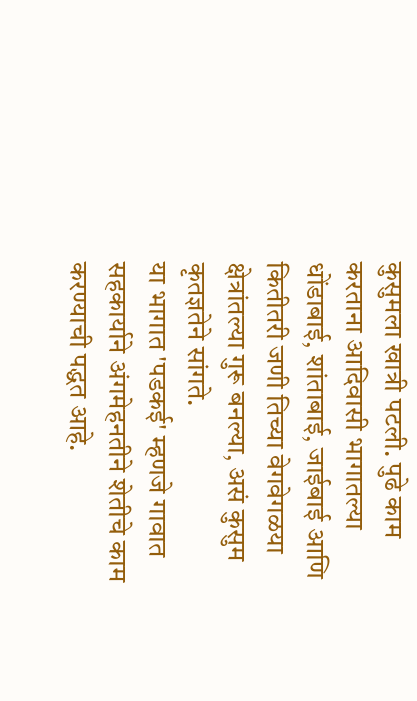कुसुमला खात्री पटली. पुढे काम करताना आदिवासी भागातल्या धोंडाबाई, शांताबाई, जाईबाई आणि कितीतरी जणी तिच्या वेगवेगळया क्षेत्रांतल्या गुरू बनल्या, असं कुसुम कृतज्ञतेने सांगते.
या भागात 'पडकई' म्हणजे गावात सहकार्याने अंगमेहनतीने शेतीचे काम करण्याची पद्धत आहे.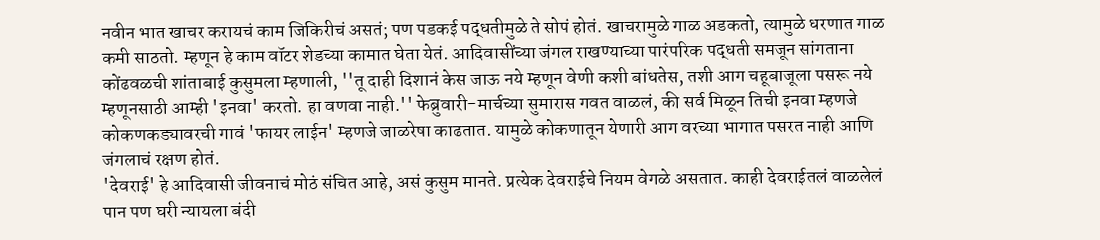नवीन भात खाचर करायचं काम जिकिरीचं असतं; पण पडकई पद्धतीमुळे ते सोपं होतं. खाचरामुळे गाळ अडकतो, त्यामुळे धरणात गाळ कमी साठतो. म्हणून हे काम वॉटर शेडच्या कामात घेता येतं. आदिवासींच्या जंगल राखण्याच्या पारंपरिक पद्धती समजून सांगताना कोंढवळची शांताबाई कुसुमला म्हणाली, ''तू दाही दिशानं केस जाऊ नये म्हणून वेणी कशी बांधतेस, तशी आग चहूबाजूला पसरू नये म्हणूनसाठी आम्ही 'इनवा' करतो. हा वणवा नाही.'' फेब्रुवारी-मार्चच्या सुमारास गवत वाळलं, की सर्व मिळून तिची इनवा म्हणजे कोकणकड्यावरची गावं 'फायर लाईन' म्हणजे जाळरेषा काढतात. यामुळे कोकणातून येणारी आग वरच्या भागात पसरत नाही आणि जंगलाचं रक्षण होतं.
'देवराई' हे आदिवासी जीवनाचं मोठं संचित आहे, असं कुसुम मानते. प्रत्येक देवराईचे नियम वेगळे असतात. काही देवराईतलं वाळलेलं पान पण घरी न्यायला बंदी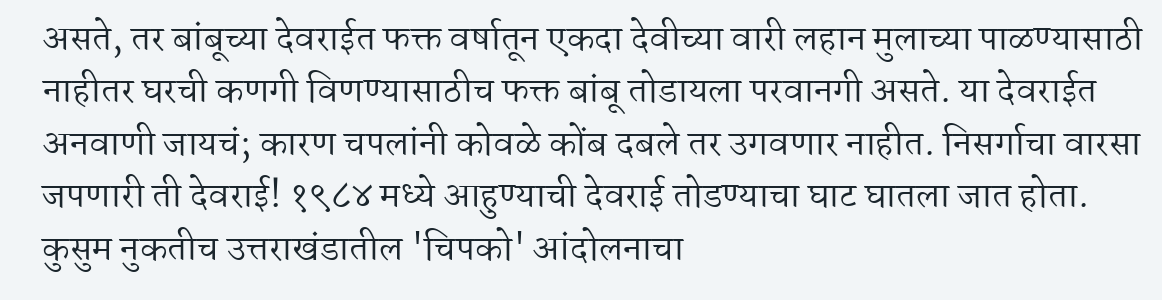असते, तर बांबूच्या देवराईत फक्त वर्षातून एकदा देवीच्या वारी लहान मुलाच्या पाळण्यासाठी नाहीतर घरची कणगी विणण्यासाठीच फक्त बांबू तोडायला परवानगी असते. या देवराईत अनवाणी जायचं; कारण चपलांनी कोवळे कोंब दबले तर उगवणार नाहीत. निसर्गाचा वारसा जपणारी ती देवराई! १९८४ मध्ये आहुण्याची देवराई तोडण्याचा घाट घातला जात होता. कुसुम नुकतीच उत्तराखंडातील 'चिपको' आंदोलनाचा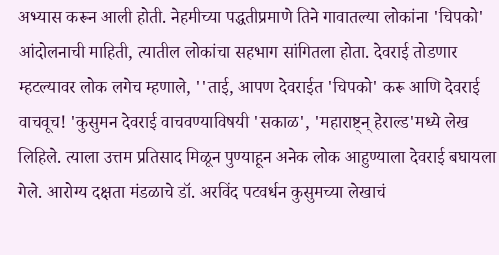अभ्यास करून आली होती. नेहमीच्या पद्धतीप्रमाणे तिने गावातल्या लोकांना 'चिपको' आंदोलनाची माहिती, त्यातील लोकांचा सहभाग सांगितला होता. देवराई तोडणार म्हटल्यावर लोक लगेच म्हणाले, ''ताई, आपण देवराईत 'चिपको' करू आणि देवराई वाचवूच! 'कुसुमन देवराई वाचवण्याविषयी 'सकाळ', 'महाराष्ट्न् हेराल्ड'मध्ये लेख लिहिले. त्याला उत्तम प्रतिसाद मिळून पुण्याहून अनेक लोक आहुण्याला देवराई बघायला गेले. आरोग्य दक्षता मंडळाचे डॉ. अरविंद पटवर्धन कुसुमच्या लेखाचं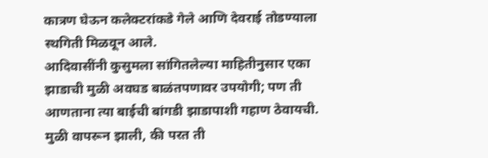कात्रण घेऊन कलेक्टरांकडे गेले आणि देवराई तोडण्याला स्थगिती मिळवून आले.
आदिवासींनी कुसुमला सांगितलेल्या माहितीनुसार एका झाडाची मुळी अवघड बाळंतपणावर उपयोगी; पण ती आणताना त्या बाईची बांगडी झाडापाशी गहाण ठेवायची. मुळी वापरून झाली, की परत ती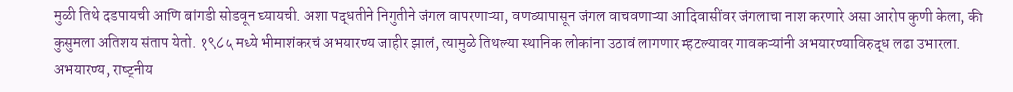मुळी तिथे दडपायची आणि बांगडी सोडवून घ्यायची. अशा पद्धतीने निगुतीने जंगल वापरणाऱ्या, वणव्यापासून जंगल वाचवणाऱ्या आदिवासींवर जंगलाचा नाश करणारे असा आरोप कुणी केला, की कुसुमला अतिशय संताप येतो. १९८५ मध्ये भीमाशंकरचं अभयारण्य जाहीर झालं, त्यामुळे तिथल्या स्थानिक लोकांना उठावं लागणार म्हटल्यावर गावकऱ्यांनी अभयारण्याविरुद्ध लढा उभारला.
अभयारण्य, राष्ट्नीय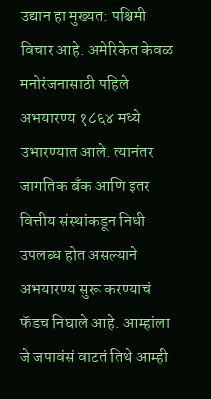उद्यान हा मुख्यत: पश्चिमी विचार आहे. अमेरिकेत केवळ मनोरंजनासाठी पहिले अभयारण्य १८६४ मध्ये उभारण्यात आले. त्यानंतर जागतिक बँक आणि इतर वित्तीय संस्थांकडून निधी उपलब्ध होत असल्याने अभयारण्य सुरू करण्याचं फॅडच निघाले आहे. आम्हांला जे जपावंसं वाटतं तिथे आम्ही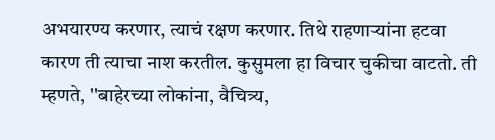अभयारण्य करणार, त्याचं रक्षण करणार. तिथे राहणाऱ्यांना हटवा कारण ती त्याचा नाश करतील. कुसुमला हा विचार चुकीचा वाटतो. ती म्हणते, ''बाहेरच्या लोकांना, वैचित्र्य,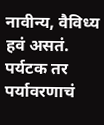नावीन्य, वैविध्य हवं असतं. पर्यटक तर पर्यावरणाचं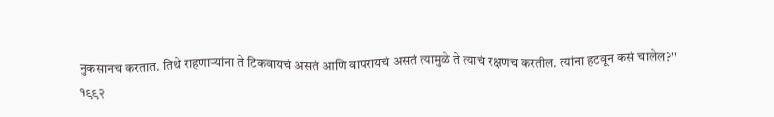नुकसानच करतात. तिथे राहणाऱ्यांना ते टिकवायचं असतं आणि वापरायचं असतं त्यामुळे ते त्याचं रक्षणच करतील. त्यांना हटवून कसं चालेल?''
१९९२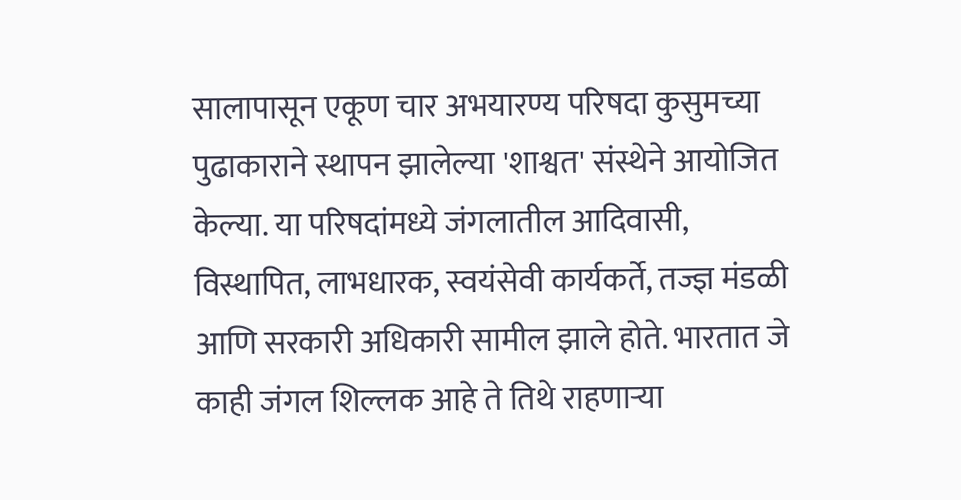सालापासून एकूण चार अभयारण्य परिषदा कुसुमच्या पुढाकाराने स्थापन झालेल्या 'शाश्वत' संस्थेने आयोजित केल्या. या परिषदांमध्ये जंगलातील आदिवासी, विस्थापित, लाभधारक, स्वयंसेवी कार्यकर्ते, तज्ज्ञ मंडळी आणि सरकारी अधिकारी सामील झाले होते. भारतात जे काही जंगल शिल्लक आहे ते तिथे राहणाऱ्या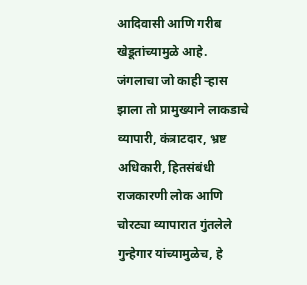आदिवासी आणि गरीब खेडूतांच्यामुळे आहे. जंगलाचा जो काही ऱ्हास झाला तो प्रामुख्याने लाकडाचे व्यापारी, कंत्राटदार, भ्रष्ट अधिकारी, हितसंबंधी राजकारणी लोक आणि चोरट्या व्यापारात गुंतलेले गुन्हेगार यांच्यामुळेच, हे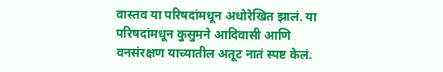वास्तव या परिषदांमधून अधोरेखित झालं. या परिषदांमधून कुसुमने आदिवासी आणि वनसंरक्षण याच्यातील अतूट नातं स्पष्ट केलं.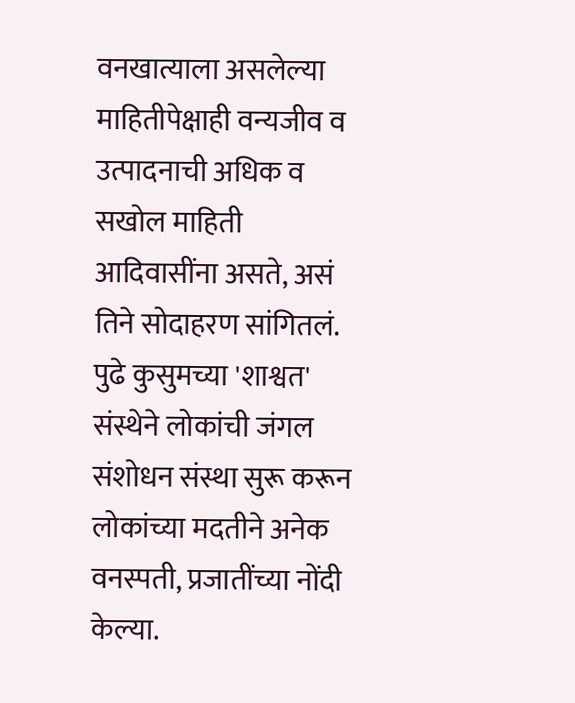वनखात्याला असलेल्या माहितीपेक्षाही वन्यजीव व उत्पादनाची अधिक व सखोल माहिती आदिवासींना असते, असं तिने सोदाहरण सांगितलं. पुढे कुसुमच्या 'शाश्वत' संस्थेने लोकांची जंगल संशोधन संस्था सुरू करून लोकांच्या मदतीने अनेक वनस्पती, प्रजातींच्या नोंदी केल्या.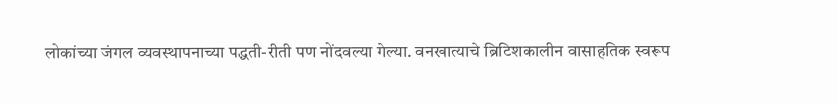लोकांच्या जंगल व्यवस्थापनाच्या पद्धती-रीती पण नोंदवल्या गेल्या. वनखात्याचे ब्रिटिशकालीन वासाहतिक स्वरूप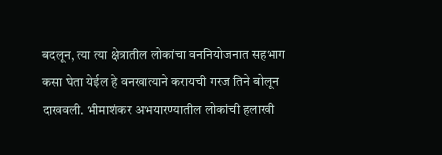बदलून, त्या त्या क्षेत्रातील लोकांचा वननियोजनात सहभाग कसा घेता येईल हे वनखात्याने करायची गरज तिने बोलून दाखवली. भीमाशंकर अभयारण्यातील लोकांची हलाखी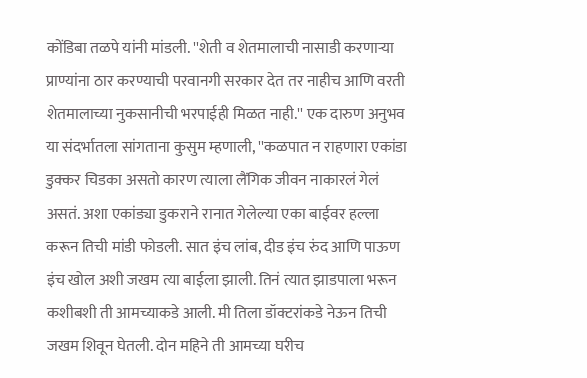कोंडिबा तळपे यांनी मांडली. ''शेती व शेतमालाची नासाडी करणाऱ्या प्राण्यांना ठार करण्याची परवानगी सरकार देत तर नाहीच आणि वरती शेतमालाच्या नुकसानीची भरपाईही मिळत नाही.'' एक दारुण अनुभव या संदर्भातला सांगताना कुसुम म्हणाली, ''कळपात न राहणारा एकांडा डुक्कर चिडका असतो कारण त्याला लैंगिक जीवन नाकारलं गेलं असतं. अशा एकांड्या डुकराने रानात गेलेल्या एका बाईवर हल्ला करून तिची मांडी फोडली. सात इंच लांब, दीड इंच रुंद आणि पाऊण इंच खोल अशी जखम त्या बाईला झाली. तिनं त्यात झाडपाला भरून कशीबशी ती आमच्याकडे आली. मी तिला डॉक्टरांकडे नेऊन तिची जखम शिवून घेतली. दोन महिने ती आमच्या घरीच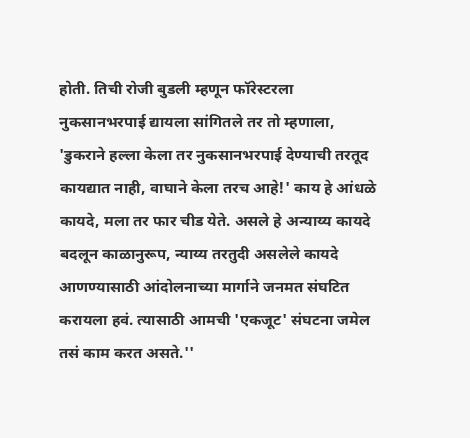होती. तिची रोजी बुडली म्हणून फॉरेस्टरला नुकसानभरपाई द्यायला सांगितले तर तो म्हणाला, 'डुकराने हल्ला केला तर नुकसानभरपाई देण्याची तरतूद कायद्यात नाही, वाघाने केला तरच आहे!' काय हे आंधळे कायदे, मला तर फार चीड येते. असले हे अन्याय्य कायदे बदलून काळानुरूप, न्याय्य तरतुदी असलेले कायदे आणण्यासाठी आंदोलनाच्या मार्गाने जनमत संघटित करायला हवं. त्यासाठी आमची 'एकजूट' संघटना जमेल तसं काम करत असते.''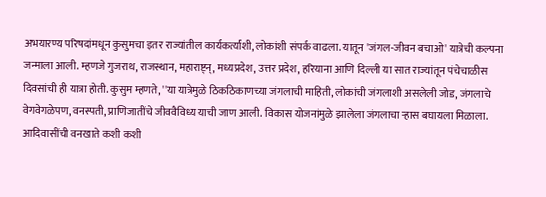अभयारण्य परिषदांमधून कुसुमचा इतर राज्यांतील कार्यकर्त्यांशी, लोकांशी संपर्क वाढला. यातून 'जंगल-जीवन बचाओ' यात्रेची कल्पना जन्माला आली. म्हणजे गुजराथ, राजस्थान, महाराष्ट्न्, मध्यप्रदेश, उत्तर प्रदेश, हरियाना आणि दिल्ली या सात राज्यांतून पंचेचाळीस दिवसांची ही यात्रा होती. कुसुम म्हणते, ''या यात्रेमुळे ठिकठिकाणच्या जंगलाची माहिती, लोकांची जंगलाशी असलेली जोड, जंगलाचे वेगवेगळेपण, वनस्पती, प्राणिजातींचे जीववैविध्य याची जाण आली. विकास योजनांमुळे झालेला जंगलाचा ऱ्हास बघायला मिळाला. आदिवासींची वनखाते कशी कशी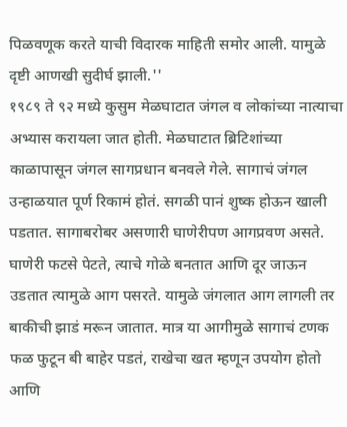पिळवणूक करते याची विदारक माहिती समोर आली. यामुळे दृष्टी आणखी सुदीर्घ झाली.''
१९८९ ते ९२ मध्ये कुसुम मेळघाटात जंगल व लोकांच्या नात्याचा अभ्यास करायला जात होती. मेळघाटात ब्रिटिशांच्या काळापासून जंगल सागप्रधान बनवले गेले. सागाचं जंगल उन्हाळयात पूर्ण रिकामं होतं. सगळी पानं शुष्क होऊन खाली पडतात. सागाबरोबर असणारी घाणेरीपण आगप्रवण असते. घाणेरी फटसे पेटते, त्याचे गोळे बनतात आणि दूर जाऊन उडतात त्यामुळे आग पसरते. यामुळे जंगलात आग लागली तर बाकीची झाडं मरून जातात. मात्र या आगीमुळे सागाचं टणक फळ फुटून बी बाहेर पडतं, राखेचा खत म्हणून उपयोग होतो आणि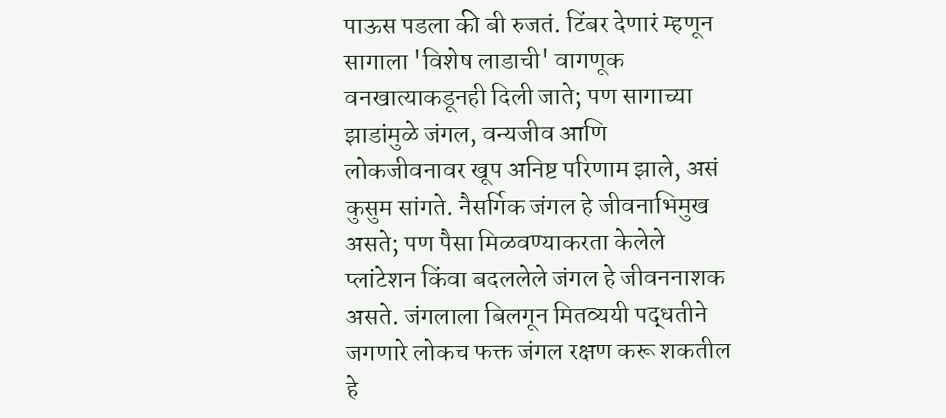पाऊस पडला की बी रुजतं. टिंबर देणारं म्हणून सागाला 'विशेष लाडाची' वागणूक वनखात्याकडूनही दिली जाते; पण सागाच्या झाडांमुळे जंगल, वन्यजीव आणि लोकजीवनावर खूप अनिष्ट परिणाम झाले, असं कुसुम सांगते. नैसर्गिक जंगल हे जीवनाभिमुख असते; पण पैसा मिळवण्याकरता केलेले प्लांटेशन किंवा बदललेले जंगल हे जीवननाशक असते. जंगलाला बिलगून मितव्ययी पद्धतीने जगणारे लोकच फक्त जंगल रक्षण करू शकतील हे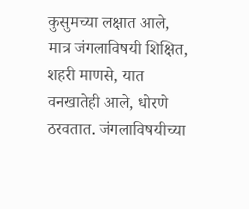कुसुमच्या लक्षात आले, मात्र जंगलाविषयी शिक्षित, शहरी माणसे, यात वनखातेही आले, धोरणे ठरवतात. जंगलाविषयीच्या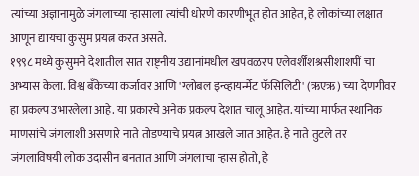त्यांच्या अज्ञानामुळे जंगलाच्या ऱ्हासाला त्यांची धोरणे कारणीभूत होत आहेत, हे लोकांच्या लक्षात आणून द्यायचा कुसुम प्रयत्न करत असते.
१९९८ मध्ये कुसुमने देशातील सात राष्ट्नीय उद्यानांमधील खपवळरप एलेवर्शींशश्रसीशाशपीं चा अभ्यास केला. विश्व बँकेच्या कर्जावर आणि 'ग्लोबल इन्व्हायर्न्मेट फॅसिलिटी' (ऋएऋ) च्या देणगीवर हा प्रकल्प उभारलेला आहे. या प्रकारचे अनेक प्रकल्प देशात चालू आहेत. यांच्या मार्फत स्थानिक माणसांचे जंगलाशी असणारे नाते तोडण्याचे प्रयत्न आखले जात आहेत. हे नाते तुटले तर जंगलाविषयी लोक उदासीन बनतात आणि जंगलाचा ऱ्हास होतो, हे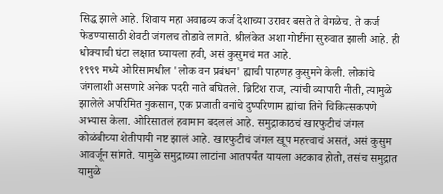सिद्ध झाले आहे. शिवाय महा अवाढव्य कर्ज देशाच्या उरावर बसते ते वेगळेच. ते कर्ज फेडण्यासाठी शेवटी जंगलच तोडावे लागते. श्रीलंकेत अशा गोष्टींना सुरुवात झाली आहे. ही धोक्याची घंटा लक्षात घ्यायला हवी, असं कुसुमचं मत आहे.
१९९९ मध्ये ओरिसामधील 'लोक वन प्रबंधन' ह्याची पाहणह कुसुमने केली. लोकांचे जंगलाशी असणारे अनेक पदरी नाते बघितले. ब्रिटिश राज, त्यांची व्यापारी नीती, त्यामुळे झालेले अपरिमित नुकसान, एक प्रजाती वनांचे दुष्परिणाम ह्यांचा तिने चिकित्सकपणे अभ्यास केला. ओरिसातलं हवामान बदललं आहे. समुद्राकाठचं खारफुटीचं जंगल कोळंबीच्या शेतीपायी नष्ट झालं आहे. खारफुटीचं जंगल खूप महत्त्वाचं असतं, असं कुसुम आवर्जून सांगते. यामुळे समुद्राच्या लाटांना आतपर्यंत यायला अटकाव होतो, तसंच समुद्रात यामुळे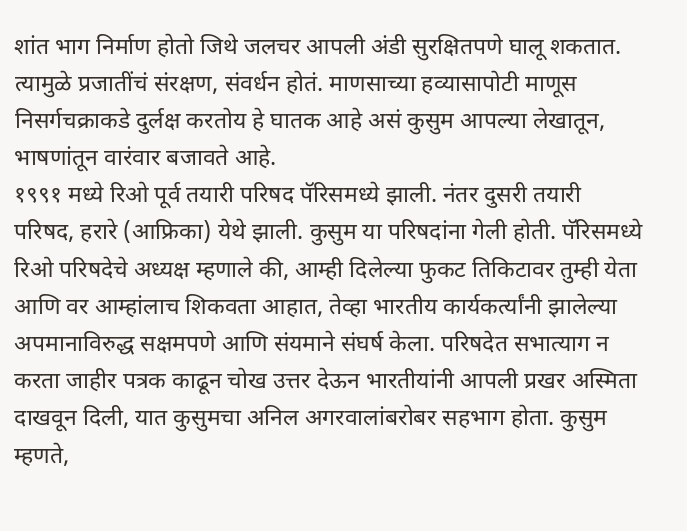शांत भाग निर्माण होतो जिथे जलचर आपली अंडी सुरक्षितपणे घालू शकतात. त्यामुळे प्रजातींचं संरक्षण, संवर्धन होतं. माणसाच्या हव्यासापोटी माणूस निसर्गचक्राकडे दुर्लक्ष करतोय हे घातक आहे असं कुसुम आपल्या लेखातून, भाषणांतून वारंवार बजावते आहे.
१९९१ मध्ये रिओ पूर्व तयारी परिषद पॅरिसमध्ये झाली. नंतर दुसरी तयारी परिषद, हरारे (आफ्रिका) येथे झाली. कुसुम या परिषदांना गेली होती. पॅरिसमध्ये रिओ परिषदेचे अध्यक्ष म्हणाले की, आम्ही दिलेल्या फुकट तिकिटावर तुम्ही येता आणि वर आम्हांलाच शिकवता आहात, तेव्हा भारतीय कार्यकर्त्यांनी झालेल्या अपमानाविरुद्ध सक्षमपणे आणि संयमाने संघर्ष केला. परिषदेत सभात्याग न करता जाहीर पत्रक काढून चोख उत्तर देऊन भारतीयांनी आपली प्रखर अस्मिता दाखवून दिली, यात कुसुमचा अनिल अगरवालांबरोबर सहभाग होता. कुसुम म्हणते,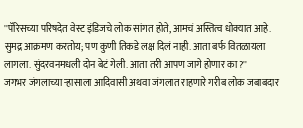''पॅरिसच्या परिषदेत वेस्ट इंडिजचे लोक सांगत होते, आमचं अस्तित्व धोक्यात आहे. सुमद्र आक्रमण करतोय; पण कुणी तिकडे लक्ष दिलं नाही. आता बर्फ वितळायला लागला. सुंदरवनमधली दोन बेटं गेली. आता तरी आपण जागे होणार का?''
जगभर जंगलाच्या ऱ्हासाला आदिवासी अथवा जंगलात राहणारे गरीब लोक जबाबदार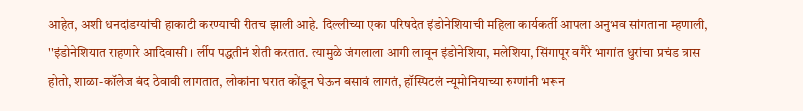आहेत, अशी धनदांडग्यांची हाकाटी करण्याची रीतच झाली आहे. दिल्लीच्या एका परिषदेत इंडोनेशियाची महिला कार्यकर्ती आपला अनुभव सांगताना म्हणाली, ''इंडोनेशियात राहणारे आदिवासी । र्लीप पद्धतीनं शेती करतात. त्यामुळे जंगलाला आगी लावून इंडोनेशिया, मलेशिया, सिंगापूर वगैरे भागांत धुरांचा प्रचंड त्रास होतो, शाळा-कॉलेज बंद ठेवावी लागतात, लोकांना घरात कोंडून घेऊन बसावं लागतं, हॉस्पिटलं न्यूमोनियाच्या रुग्णांनी भरून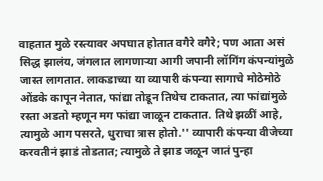वाहतात मुळे रस्त्यावर अपघात होतात वगैरे वगैरे; पण आता असं सिद्ध झालंय, जंगलात लागणाऱ्या आगी जपानी लॉगिंग कंपन्यांमुळे जास्त लागतात. लाकडाच्या या व्यापारी कंपन्या सागाचे मोठेमोठे ओंडके कापून नेतात, फांद्या तोडून तिथेच टाकतात, त्या फांद्यांमुळे रस्ता अडतो म्हणून मग फांद्या जाळून टाकतात. तिथे झळीं आहे, त्यामुळे आग पसरते, धुराचा त्रास होतो.'' व्यापारी कंपन्या वीजेच्या करवतीनं झाडं तोडतात; त्यामुळे ते झाड जळून जातं पुन्हा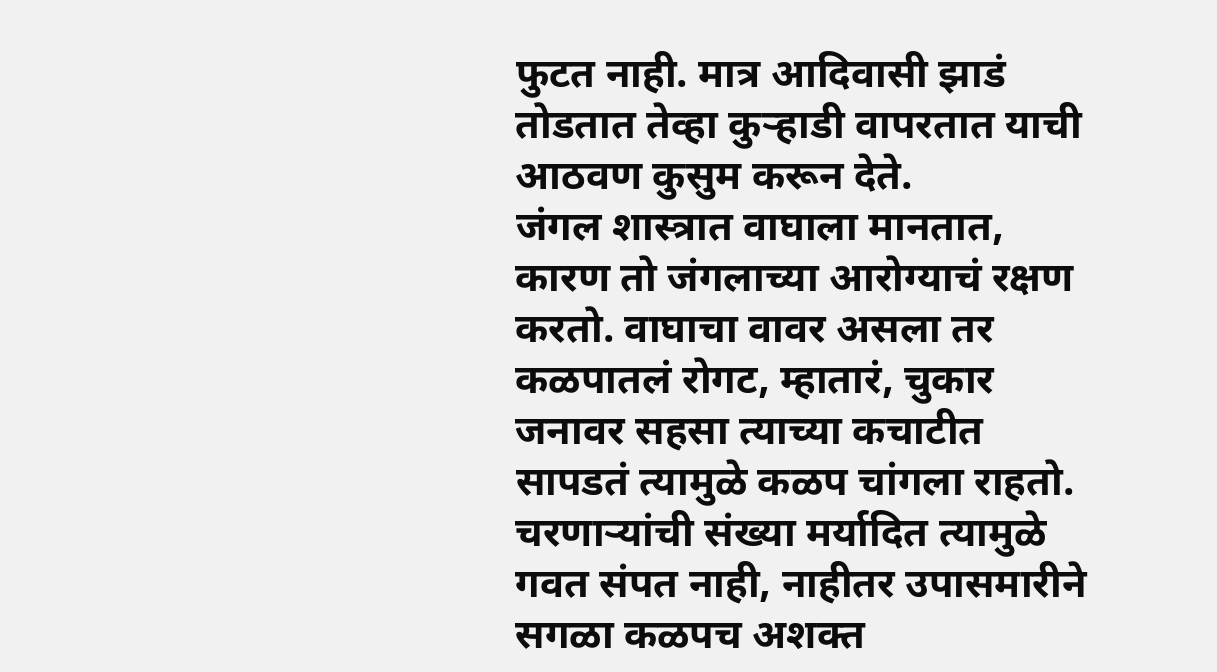फुटत नाही. मात्र आदिवासी झाडं तोडतात तेव्हा कुऱ्हाडी वापरतात याची आठवण कुसुम करून देते.
जंगल शास्त्रात वाघाला मानतात, कारण तो जंगलाच्या आरोग्याचं रक्षण करतो. वाघाचा वावर असला तर कळपातलं रोगट, म्हातारं, चुकार जनावर सहसा त्याच्या कचाटीत सापडतं त्यामुळे कळप चांगला राहतो. चरणाऱ्यांची संख्या मर्यादित त्यामुळे गवत संपत नाही, नाहीतर उपासमारीने सगळा कळपच अशक्त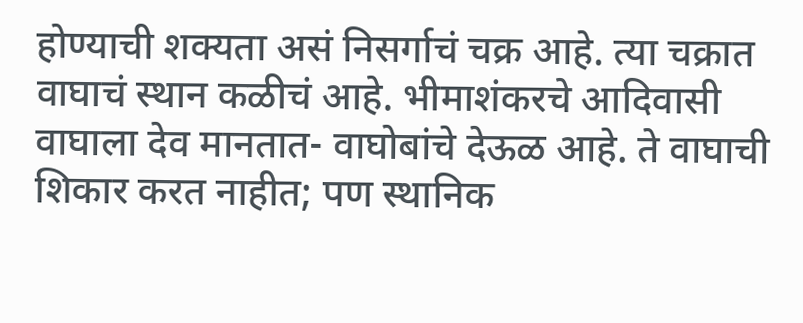होण्याची शक्यता असं निसर्गाचं चक्र आहे. त्या चक्रात वाघाचं स्थान कळीचं आहे. भीमाशंकरचे आदिवासी वाघाला देव मानतात- वाघोबांचे देऊळ आहे. ते वाघाची शिकार करत नाहीत; पण स्थानिक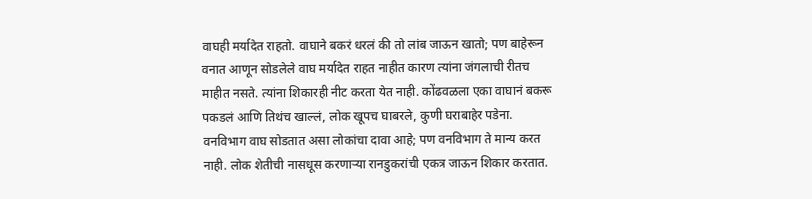वाघही मर्यादेत राहतो. वाघाने बकरं धरलं की तो लांब जाऊन खातो; पण बाहेरून वनात आणून सोडलेले वाघ मर्यादेत राहत नाहीत कारण त्यांना जंगलाची रीतच माहीत नसते. त्यांना शिकारही नीट करता येत नाही. कोंढवळला एका वाघानं बकरू पकडलं आणि तिथंच खाल्लं, लोक खूपच घाबरले, कुणी घराबाहेर पडेना. वनविभाग वाघ सोडतात असा लोकांचा दावा आहे; पण वनविभाग ते मान्य करत नाही. लोक शेतीची नासधूस करणाऱ्या रानडुकरांची एकत्र जाऊन शिकार करतात.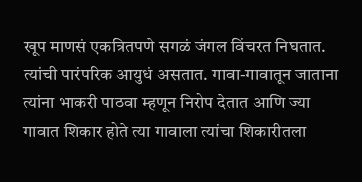खूप माणसं एकत्रितपणे सगळं जंगल विंचरत निघतात. त्यांची पारंपरिक आयुधं असतात. गावा-गावातून जाताना त्यांना भाकरी पाठवा म्हणून निरोप देतात आणि ज्या गावात शिकार होते त्या गावाला त्यांचा शिकारीतला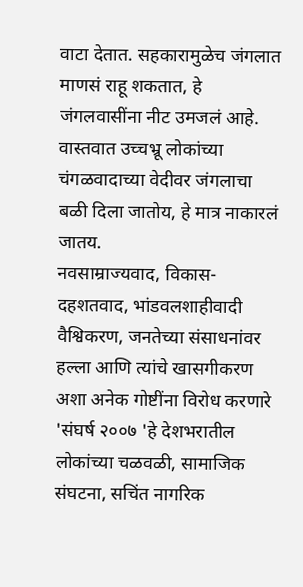वाटा देतात. सहकारामुळेच जंगलात माणसं राहू शकतात, हे जंगलवासींना नीट उमजलं आहे. वास्तवात उच्चभ्रू लोकांच्या चंगळवादाच्या वेदीवर जंगलाचा बळी दिला जातोय, हे मात्र नाकारलं जातय.
नवसाम्राज्यवाद, विकास-दहशतवाद, भांडवलशाहीवादी वैश्विकरण, जनतेच्या संसाधनांवर हल्ला आणि त्यांचे खासगीकरण अशा अनेक गोष्टींना विरोध करणारे 'संघर्ष २००७ 'हे देशभरातील लोकांच्या चळवळी, सामाजिक संघटना, सचिंत नागरिक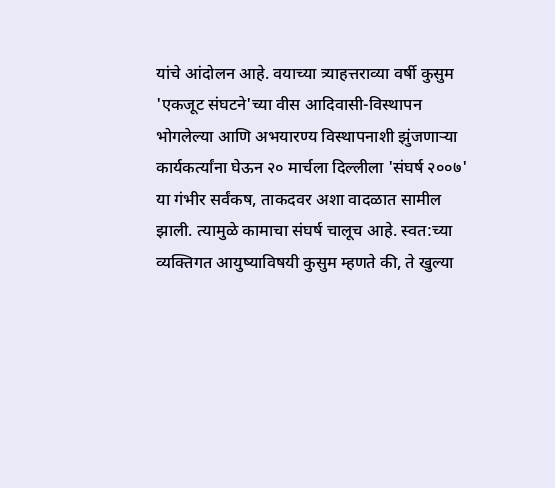यांचे आंदोलन आहे. वयाच्या त्र्याहत्तराव्या वर्षी कुसुम 'एकजूट संघटने'च्या वीस आदिवासी-विस्थापन भोगलेल्या आणि अभयारण्य विस्थापनाशी झुंजणाऱ्या कार्यकर्त्यांना घेऊन २० मार्चला दिल्लीला 'संघर्ष २००७' या गंभीर सर्वंकष, ताकदवर अशा वादळात सामील झाली. त्यामुळे कामाचा संघर्ष चालूच आहे. स्वत:च्या व्यक्तिगत आयुष्याविषयी कुसुम म्हणते की, ते खुल्या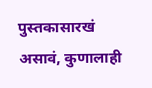पुस्तकासारखं असावं, कुणालाही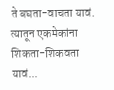ते बघता-वाचता यावं. त्यातून एकमेकांना शिकता-शिकवता यावं...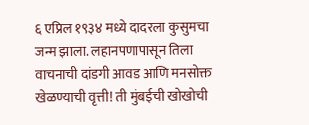६ एप्रिल १९३४ मध्ये दादरला कुसुमचा जन्म झाला. लहानपणापासून तिला वाचनाची दांडगी आवड आणि मनसोक्त खेळण्याची वृत्ती! ती मुंबईची खोखोची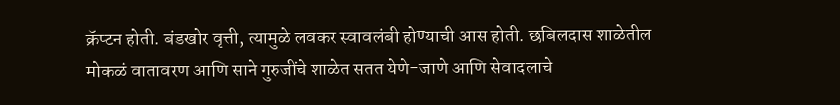क्रॅप्टन होती. बंडखोर वृत्ती, त्यामुळे लवकर स्वावलंबी होण्याची आस होती. छबिलदास शाळेतील मोकळं वातावरण आणि साने गुरुजींचे शाळेत सतत येणे-जाणे आणि सेवादलाचे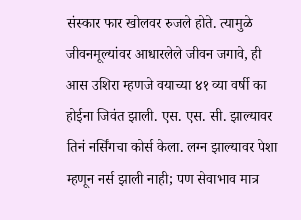संस्कार फार खोलवर रुजले होते. त्यामुळे जीवनमूल्यांवर आधारलेले जीवन जगावे, ही आस उशिरा म्हणजे वयाच्या ४१ व्या वर्षी का होईना जिवंत झाली. एस. एस. सी. झाल्यावर तिनं नर्सिंगचा कोर्स केला. लग्न झाल्यावर पेशा म्हणून नर्स झाली नाही; पण सेवाभाव मात्र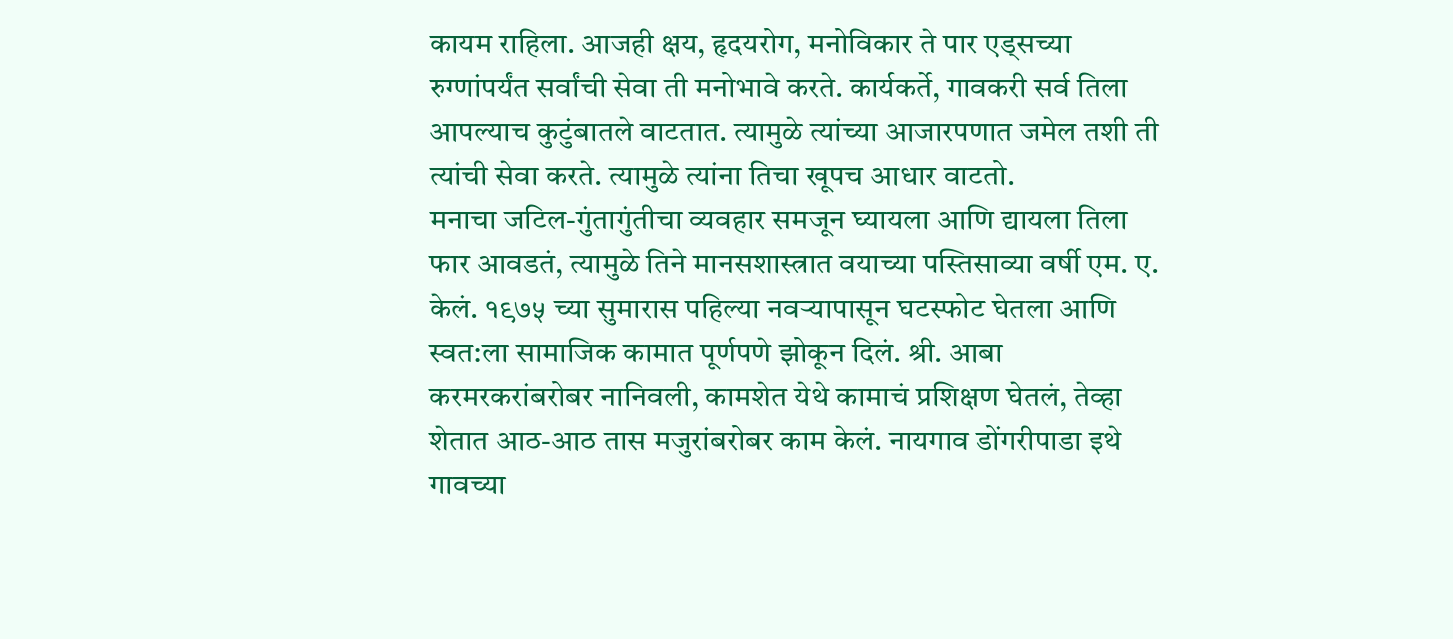कायम राहिला. आजही क्षय, हृदयरोग, मनोविकार ते पार एड्सच्या रुग्णांपर्यंत सर्वांची सेवा ती मनोभावे करते. कार्यकर्ते, गावकरी सर्व तिला आपल्याच कुटुंबातले वाटतात. त्यामुळे त्यांच्या आजारपणात जमेल तशी ती त्यांची सेवा करते. त्यामुळे त्यांना तिचा खूपच आधार वाटतो.
मनाचा जटिल-गुंतागुंतीचा व्यवहार समजून घ्यायला आणि द्यायला तिला फार आवडतं, त्यामुळे तिने मानसशास्त्रात वयाच्या पस्तिसाव्या वर्षी एम. ए. केलं. १९७५ च्या सुमारास पहिल्या नवऱ्यापासून घटस्फोट घेतला आणि स्वत:ला सामाजिक कामात पूर्णपणे झोकून दिलं. श्री. आबा करमरकरांबरोबर नानिवली, कामशेत येथे कामाचं प्रशिक्षण घेतलं, तेव्हा शेतात आठ-आठ तास मजुरांबरोबर काम केलं. नायगाव डोंगरीपाडा इथे गावच्या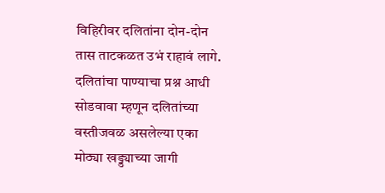विहिरीवर दलितांना दोन-दोन तास ताटकळत उभं राहावं लागे. दलितांचा पाण्याचा प्रश्न आधी सोडवावा म्हणून दलितांच्या वस्तीजवळ असलेल्या एका मोठ्या खड्ड्याच्या जागी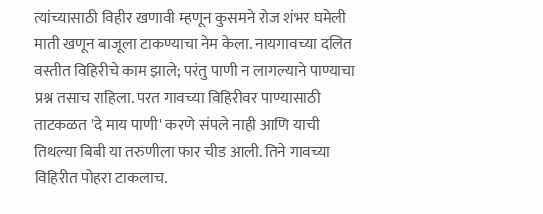त्यांच्यासाठी विहीर खणावी म्हणून कुसमने रोज शंभर घमेली माती खणून बाजूला टाकण्याचा नेम केला. नायगावच्या दलित वस्तीत विहिरीचे काम झाले; परंतु पाणी न लागल्याने पाण्याचा प्रश्न तसाच राहिला. परत गावच्या विहिरीवर पाण्यासाठी ताटकळत 'दे माय पाणी' करणे संपले नाही आणि याची तिथल्या बिबी या तरुणीला फार चीड आली. तिने गावच्या विहिरीत पोहरा टाकलाच.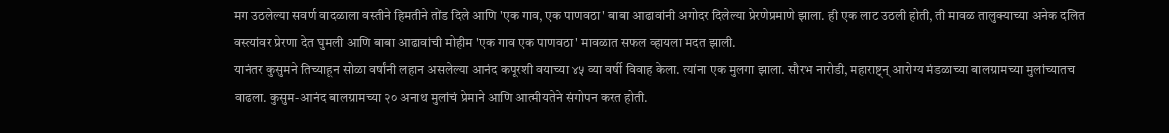मग उठलेल्या सवर्ण वादळाला वस्तीने हिमतीने तोंड दिले आणि 'एक गाव, एक पाणवठा' बाबा आढावांनी अगोदर दिलेल्या प्रेरणेप्रमाणे झाला. ही एक लाट उठली होती, ती मावळ तालुक्याच्या अनेक दलित वस्त्यांवर प्रेरणा देत घुमली आणि बाबा आढावांची मोहीम 'एक गाव एक पाणवठा' मावळात सफल व्हायला मदत झाली.
यानंतर कुसुमने तिच्याहून सोळा वर्षांनी लहान असलेल्या आनंद कपूरशी वयाच्या ४५ व्या वर्षी विवाह केला. त्यांना एक मुलगा झाला. सौरभ नारोडी, महाराष्ट्न् आरोग्य मंडळाच्या बालग्रामच्या मुलांच्यातच वाढला. कुसुम-आनंद बालग्रामच्या २० अनाथ मुलांचं प्रेमाने आणि आत्मीयतेने संगोपन करत होती.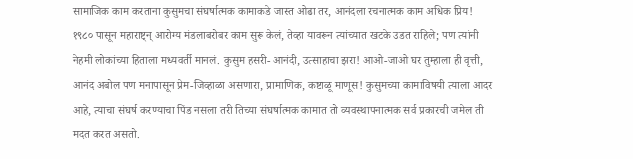सामाजिक काम करताना कुसुमचा संघर्षात्मक कामाकडे जास्त ओढा तर, आनंदला रचनात्मक काम अधिक प्रिय! १९८० पासून महाराष्ट्न् आरोग्य मंडलाबरोबर काम सुरू केलं, तेव्हा यावरून त्यांच्यात खटके उडत राहिले; पण त्यांनी नेहमी लोकांच्या हिताला मध्यवर्ती मानलं. कुसुम हसरी- आनंदी, उत्साहाचा झरा! आओ-जाओ घर तुम्हाला ही वृत्ती, आनंद अबोल पण मनापासून प्रेम-जिव्हाळा असणारा, प्रामाणिक, कष्टाळू माणूस! कुसुमच्या कामाविषयी त्याला आदर आहे, त्याचा संघर्ष करण्याचा पिंड नसला तरी तिच्या संघर्षात्मक कामात तो व्यवस्थापनात्मक सर्व प्रकारची जमेल ती मदत करत असतो.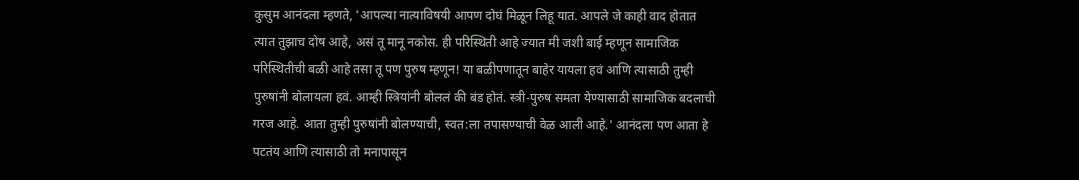कुसुम आनंदला म्हणते, 'आपल्या नात्याविषयी आपण दोघं मिळून लिहू यात. आपले जे काही वाद होतात त्यात तुझाच दोष आहे, असं तू मानू नकोस. ही परिस्थिती आहे ज्यात मी जशी बाई म्हणून सामाजिक परिस्थितीची बळी आहे तसा तू पण पुरुष म्हणून! या बळीपणातून बाहेर यायला हवं आणि त्यासाठी तुम्ही पुरुषांनी बोलायला हवं. आम्ही स्त्रियांनी बोललं की बंड होतं. स्त्री-पुरुष समता येण्यासाठी सामाजिक बदलाची गरज आहे. आता तुम्ही पुरुषांनी बोलण्याची, स्वत:ला तपासण्याची वेळ आली आहे.' आनंदला पण आता हे पटतंय आणि त्यासाठी तो मनापासून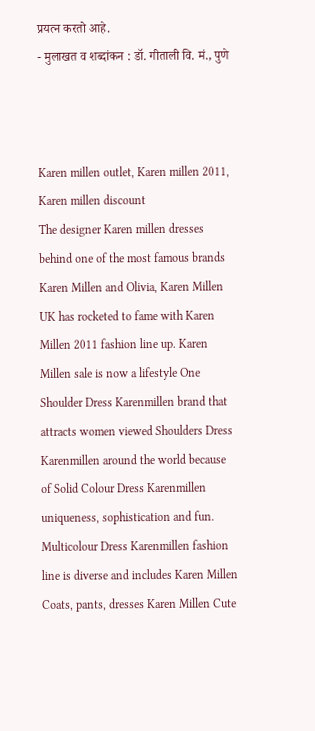प्रयत्न करतो आहे.
- मुलाखत व शब्दांकन : डॉ. गीताली वि. मं., पुणे



Karen millen outlet, Karen millen 2011, Karen millen discount
The designer Karen millen dresses behind one of the most famous brands Karen Millen and Olivia, Karen Millen UK has rocketed to fame with Karen Millen 2011 fashion line up. Karen Millen sale is now a lifestyle One Shoulder Dress Karenmillen brand that attracts women viewed Shoulders Dress Karenmillen around the world because of Solid Colour Dress Karenmillen uniqueness, sophistication and fun. Multicolour Dress Karenmillen fashion line is diverse and includes Karen Millen Coats, pants, dresses Karen Millen Cute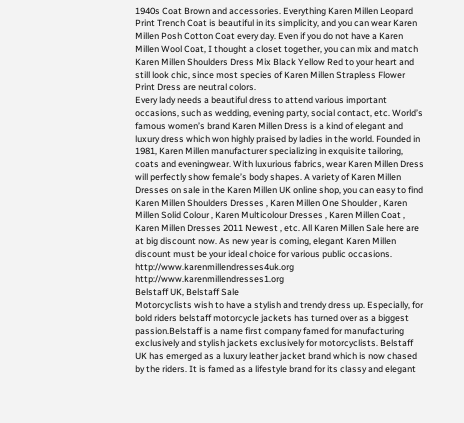1940s Coat Brown and accessories. Everything Karen Millen Leopard Print Trench Coat is beautiful in its simplicity, and you can wear Karen Millen Posh Cotton Coat every day. Even if you do not have a Karen Millen Wool Coat, I thought a closet together, you can mix and match Karen Millen Shoulders Dress Mix Black Yellow Red to your heart and still look chic, since most species of Karen Millen Strapless Flower Print Dress are neutral colors.
Every lady needs a beautiful dress to attend various important occasions, such as wedding, evening party, social contact, etc. World’s famous women’s brand Karen Millen Dress is a kind of elegant and luxury dress which won highly praised by ladies in the world. Founded in 1981, Karen Millen manufacturer specializing in exquisite tailoring, coats and eveningwear. With luxurious fabrics, wear Karen Millen Dress will perfectly show female’s body shapes. A variety of Karen Millen Dresses on sale in the Karen Millen UK online shop, you can easy to find Karen Millen Shoulders Dresses , Karen Millen One Shoulder , Karen Millen Solid Colour , Karen Multicolour Dresses , Karen Millen Coat , Karen Millen Dresses 2011 Newest , etc. All Karen Millen Sale here are at big discount now. As new year is coming, elegant Karen Millen discount must be your ideal choice for various public occasions.
http://www.karenmillendresses4uk.org
http://www.karenmillendresses1.org
Belstaff UK, Belstaff Sale
Motorcyclists wish to have a stylish and trendy dress up. Especially, for bold riders belstaff motorcycle jackets has turned over as a biggest passion.Belstaff is a name first company famed for manufacturing exclusively and stylish jackets exclusively for motorcyclists. Belstaff UK has emerged as a luxury leather jacket brand which is now chased by the riders. It is famed as a lifestyle brand for its classy and elegant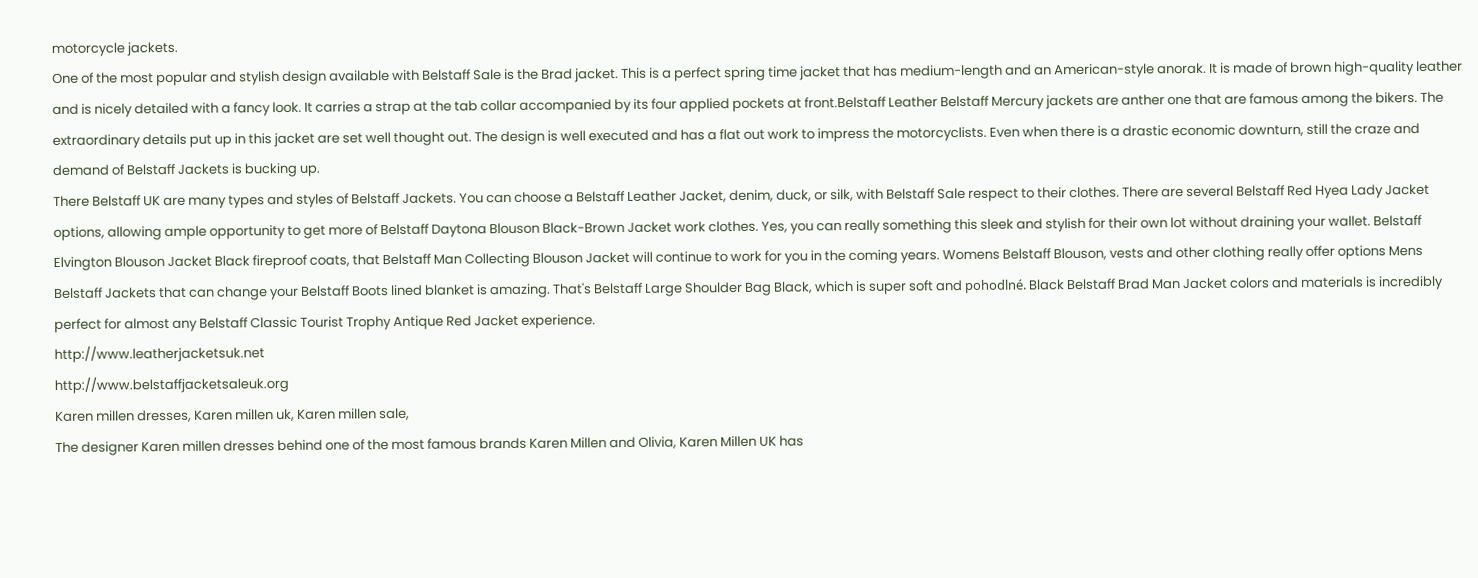motorcycle jackets.
One of the most popular and stylish design available with Belstaff Sale is the Brad jacket. This is a perfect spring time jacket that has medium-length and an American-style anorak. It is made of brown high-quality leather and is nicely detailed with a fancy look. It carries a strap at the tab collar accompanied by its four applied pockets at front.Belstaff Leather Belstaff Mercury jackets are anther one that are famous among the bikers. The extraordinary details put up in this jacket are set well thought out. The design is well executed and has a flat out work to impress the motorcyclists. Even when there is a drastic economic downturn, still the craze and demand of Belstaff Jackets is bucking up.
There Belstaff UK are many types and styles of Belstaff Jackets. You can choose a Belstaff Leather Jacket, denim, duck, or silk, with Belstaff Sale respect to their clothes. There are several Belstaff Red Hyea Lady Jacket options, allowing ample opportunity to get more of Belstaff Daytona Blouson Black-Brown Jacket work clothes. Yes, you can really something this sleek and stylish for their own lot without draining your wallet. Belstaff Elvington Blouson Jacket Black fireproof coats, that Belstaff Man Collecting Blouson Jacket will continue to work for you in the coming years. Womens Belstaff Blouson, vests and other clothing really offer options Mens Belstaff Jackets that can change your Belstaff Boots lined blanket is amazing. That's Belstaff Large Shoulder Bag Black, which is super soft and pohodlné. Black Belstaff Brad Man Jacket colors and materials is incredibly perfect for almost any Belstaff Classic Tourist Trophy Antique Red Jacket experience.
http://www.leatherjacketsuk.net
http://www.belstaffjacketsaleuk.org
Karen millen dresses, Karen millen uk, Karen millen sale,
The designer Karen millen dresses behind one of the most famous brands Karen Millen and Olivia, Karen Millen UK has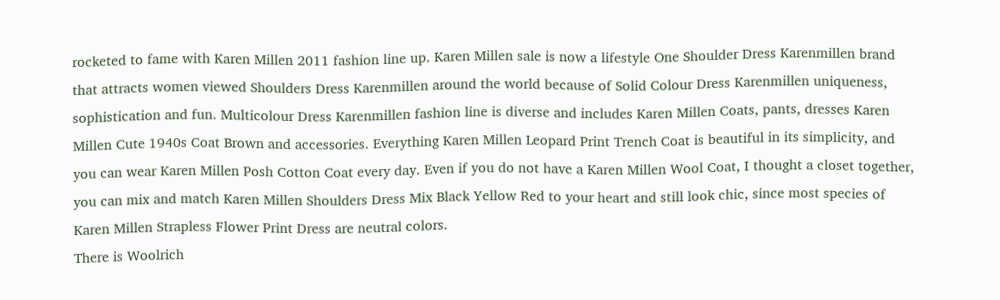rocketed to fame with Karen Millen 2011 fashion line up. Karen Millen sale is now a lifestyle One Shoulder Dress Karenmillen brand that attracts women viewed Shoulders Dress Karenmillen around the world because of Solid Colour Dress Karenmillen uniqueness, sophistication and fun. Multicolour Dress Karenmillen fashion line is diverse and includes Karen Millen Coats, pants, dresses Karen Millen Cute 1940s Coat Brown and accessories. Everything Karen Millen Leopard Print Trench Coat is beautiful in its simplicity, and you can wear Karen Millen Posh Cotton Coat every day. Even if you do not have a Karen Millen Wool Coat, I thought a closet together, you can mix and match Karen Millen Shoulders Dress Mix Black Yellow Red to your heart and still look chic, since most species of Karen Millen Strapless Flower Print Dress are neutral colors.
There is Woolrich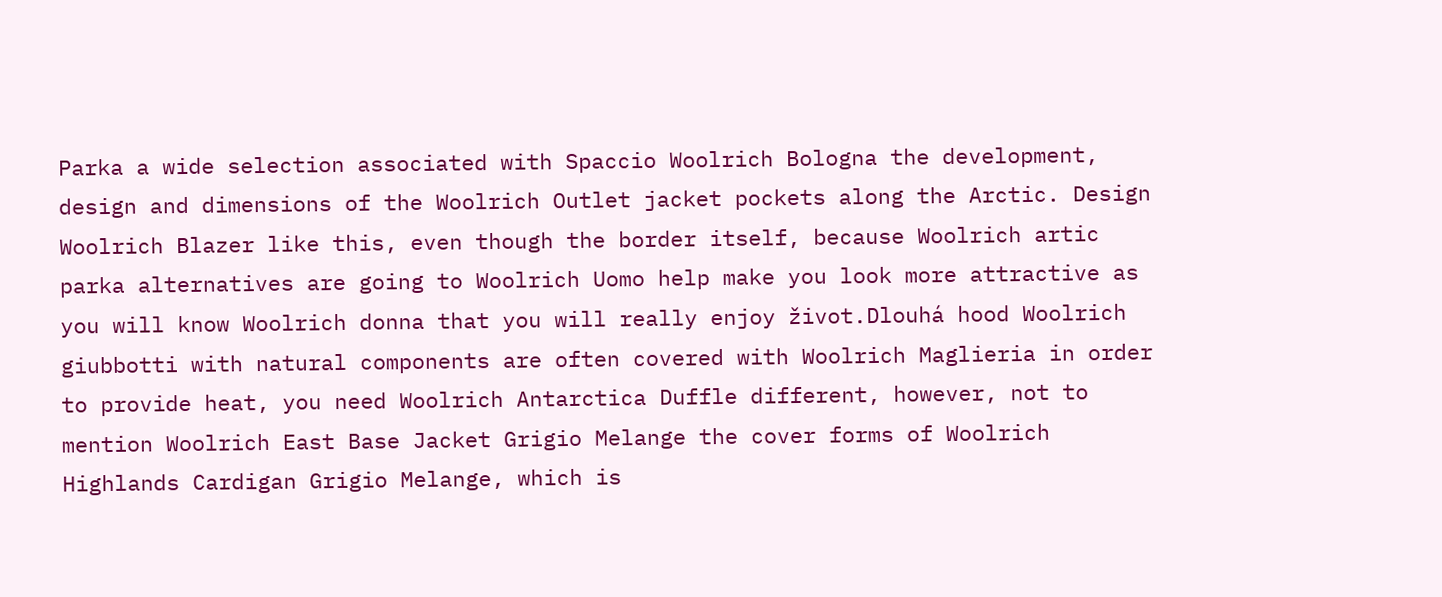Parka a wide selection associated with Spaccio Woolrich Bologna the development, design and dimensions of the Woolrich Outlet jacket pockets along the Arctic. Design Woolrich Blazer like this, even though the border itself, because Woolrich artic parka alternatives are going to Woolrich Uomo help make you look more attractive as you will know Woolrich donna that you will really enjoy život.Dlouhá hood Woolrich giubbotti with natural components are often covered with Woolrich Maglieria in order to provide heat, you need Woolrich Antarctica Duffle different, however, not to mention Woolrich East Base Jacket Grigio Melange the cover forms of Woolrich Highlands Cardigan Grigio Melange, which is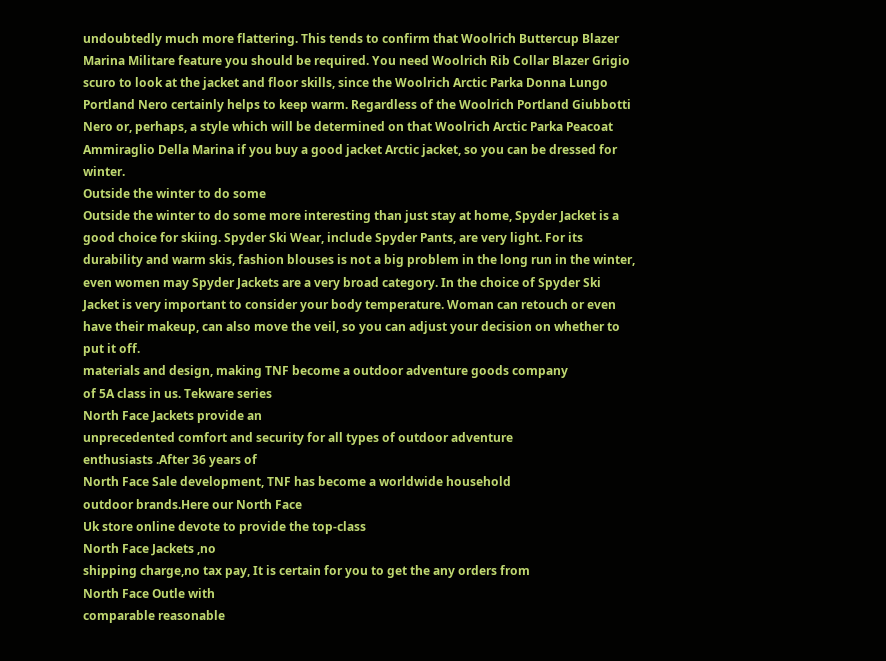undoubtedly much more flattering. This tends to confirm that Woolrich Buttercup Blazer Marina Militare feature you should be required. You need Woolrich Rib Collar Blazer Grigio scuro to look at the jacket and floor skills, since the Woolrich Arctic Parka Donna Lungo Portland Nero certainly helps to keep warm. Regardless of the Woolrich Portland Giubbotti Nero or, perhaps, a style which will be determined on that Woolrich Arctic Parka Peacoat Ammiraglio Della Marina if you buy a good jacket Arctic jacket, so you can be dressed for winter.
Outside the winter to do some
Outside the winter to do some more interesting than just stay at home, Spyder Jacket is a good choice for skiing. Spyder Ski Wear, include Spyder Pants, are very light. For its durability and warm skis, fashion blouses is not a big problem in the long run in the winter, even women may Spyder Jackets are a very broad category. In the choice of Spyder Ski Jacket is very important to consider your body temperature. Woman can retouch or even have their makeup, can also move the veil, so you can adjust your decision on whether to put it off.
materials and design, making TNF become a outdoor adventure goods company
of 5A class in us. Tekware series
North Face Jackets provide an
unprecedented comfort and security for all types of outdoor adventure
enthusiasts .After 36 years of
North Face Sale development, TNF has become a worldwide household
outdoor brands.Here our North Face
Uk store online devote to provide the top-class
North Face Jackets ,no
shipping charge,no tax pay, It is certain for you to get the any orders from
North Face Outle with
comparable reasonable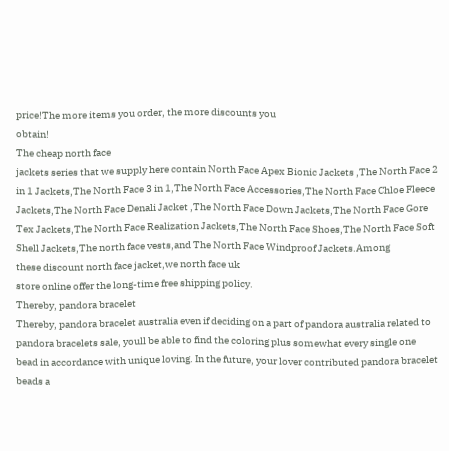price!The more items you order, the more discounts you
obtain!
The cheap north face
jackets series that we supply here contain North Face Apex Bionic Jackets ,The North Face 2 in 1 Jackets,The North Face 3 in 1,The North Face Accessories,The North Face Chloe Fleece Jackets,The North Face Denali Jacket ,The North Face Down Jackets,The North Face Gore Tex Jackets,The North Face Realization Jackets,The North Face Shoes,The North Face Soft Shell Jackets,The north face vests,and The North Face Windproof Jackets.Among
these discount north face jacket,we north face uk
store online offer the long-time free shipping policy.
Thereby, pandora bracelet
Thereby, pandora bracelet australia even if deciding on a part of pandora australia related to pandora bracelets sale, youll be able to find the coloring plus somewhat every single one bead in accordance with unique loving. In the future, your lover contributed pandora bracelet beads a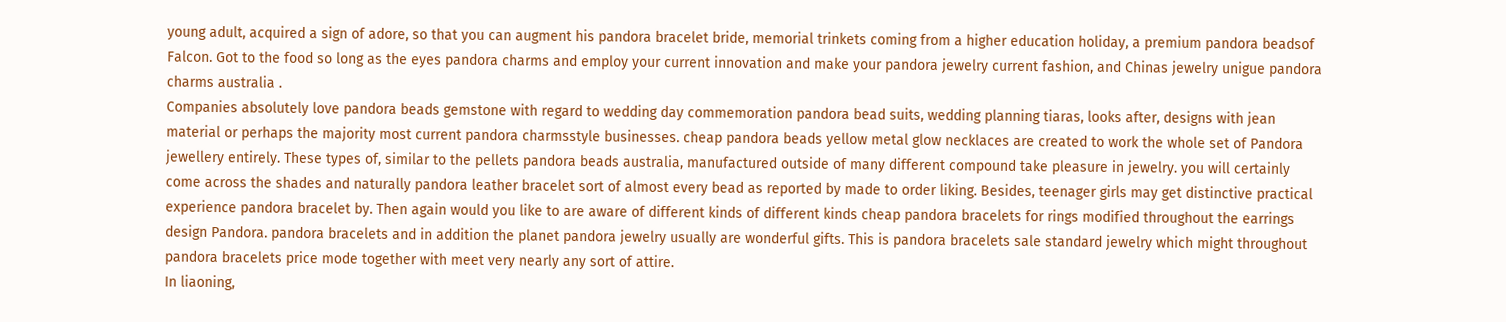young adult, acquired a sign of adore, so that you can augment his pandora bracelet bride, memorial trinkets coming from a higher education holiday, a premium pandora beadsof Falcon. Got to the food so long as the eyes pandora charms and employ your current innovation and make your pandora jewelry current fashion, and Chinas jewelry unigue pandora charms australia .
Companies absolutely love pandora beads gemstone with regard to wedding day commemoration pandora bead suits, wedding planning tiaras, looks after, designs with jean material or perhaps the majority most current pandora charmsstyle businesses. cheap pandora beads yellow metal glow necklaces are created to work the whole set of Pandora jewellery entirely. These types of, similar to the pellets pandora beads australia, manufactured outside of many different compound take pleasure in jewelry. you will certainly come across the shades and naturally pandora leather bracelet sort of almost every bead as reported by made to order liking. Besides, teenager girls may get distinctive practical experience pandora bracelet by. Then again would you like to are aware of different kinds of different kinds cheap pandora bracelets for rings modified throughout the earrings design Pandora. pandora bracelets and in addition the planet pandora jewelry usually are wonderful gifts. This is pandora bracelets sale standard jewelry which might throughout pandora bracelets price mode together with meet very nearly any sort of attire.
In liaoning,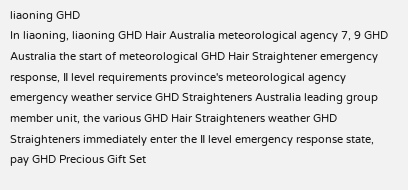liaoning GHD
In liaoning, liaoning GHD Hair Australia meteorological agency 7, 9 GHD Australia the start of meteorological GHD Hair Straightener emergency response, Ⅱ level requirements province's meteorological agency emergency weather service GHD Straighteners Australia leading group member unit, the various GHD Hair Straighteners weather GHD Straighteners immediately enter the Ⅱ level emergency response state, pay GHD Precious Gift Set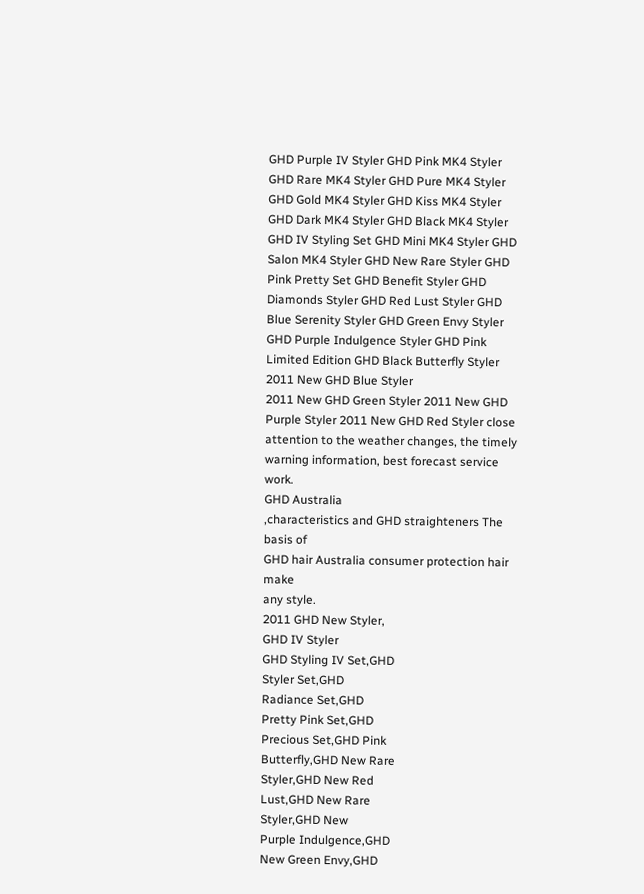GHD Purple IV Styler GHD Pink MK4 Styler GHD Rare MK4 Styler GHD Pure MK4 Styler GHD Gold MK4 Styler GHD Kiss MK4 Styler GHD Dark MK4 Styler GHD Black MK4 Styler GHD IV Styling Set GHD Mini MK4 Styler GHD Salon MK4 Styler GHD New Rare Styler GHD Pink Pretty Set GHD Benefit Styler GHD Diamonds Styler GHD Red Lust Styler GHD Blue Serenity Styler GHD Green Envy Styler GHD Purple Indulgence Styler GHD Pink Limited Edition GHD Black Butterfly Styler 2011 New GHD Blue Styler
2011 New GHD Green Styler 2011 New GHD Purple Styler 2011 New GHD Red Styler close attention to the weather changes, the timely warning information, best forecast service work.
GHD Australia
,characteristics and GHD straighteners The basis of
GHD hair Australia consumer protection hair make
any style.
2011 GHD New Styler,
GHD IV Styler
GHD Styling IV Set,GHD
Styler Set,GHD
Radiance Set,GHD
Pretty Pink Set,GHD
Precious Set,GHD Pink
Butterfly,GHD New Rare
Styler,GHD New Red
Lust,GHD New Rare
Styler,GHD New
Purple Indulgence,GHD
New Green Envy,GHD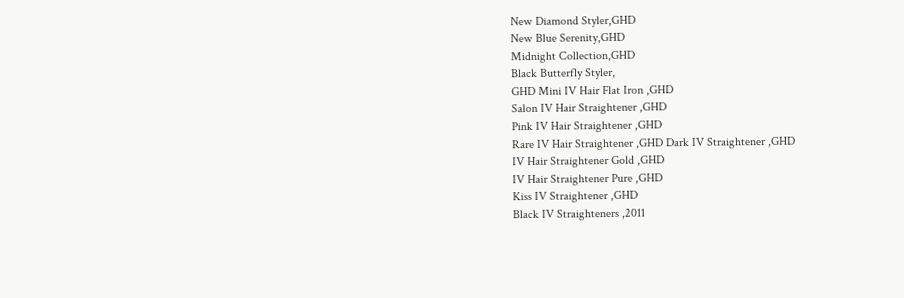New Diamond Styler,GHD
New Blue Serenity,GHD
Midnight Collection,GHD
Black Butterfly Styler,
GHD Mini IV Hair Flat Iron ,GHD
Salon IV Hair Straightener ,GHD
Pink IV Hair Straightener ,GHD
Rare IV Hair Straightener ,GHD Dark IV Straightener ,GHD
IV Hair Straightener Gold ,GHD
IV Hair Straightener Pure ,GHD
Kiss IV Straightener ,GHD
Black IV Straighteners ,2011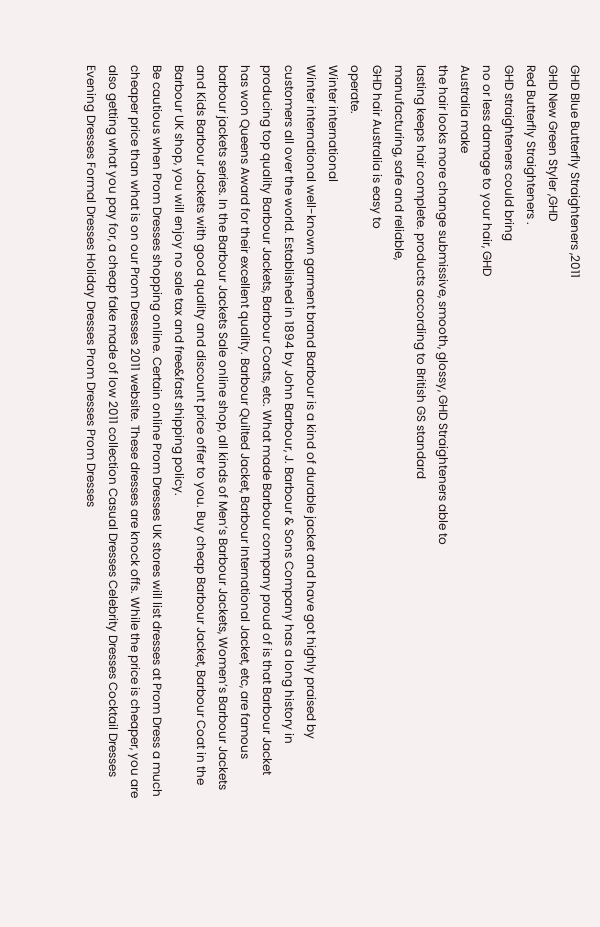GHD Blue Butterfly Straighteners ,2011
GHD New Green Styler ,GHD
Red Butterfly Straighteners .
GHD straighteners could bring
no or less damage to your hair, GHD
Australia make
the hair looks more change submissive, smooth, glossy, GHD Straighteners able to
lasting keeps hair complete. products according to British GS standard
manufacturing, safe and reliable,
GHD hair Australia is easy to
operate.
Winter international
Winter international well-known garment brand Barbour is a kind of durable jacket and have got highly praised by customers all over the world. Established in 1894 by John Barbour, J. Barbour & Sons Company has a long history in producing top quality Barbour Jackets, Barbour Coats, etc. What made Barbour company proud of is that Barbour Jacket has won Queens Award for their excellent quality. Barbour Quilted Jacket, Barbour International Jacket, etc, are famous barbour jackets series. In the Barbour Jackets Sale online shop, all kinds of Men’s Barbour Jackets, Women’s Barbour Jackets and Kids Barbour Jackets with good quality and discount price offer to you. Buy cheap Barbour Jacket, Barbour Coat in the Barbour UK shop, you will enjoy no sale tax and free&fast shipping policy.
Be cautious when Prom Dresses shopping online. Certain online Prom Dresses UK stores will list dresses at Prom Dress a much cheaper price than what is on our Prom Dresses 2011 website. These dresses are knock offs. While the price is cheaper, you are also getting what you pay for, a cheap fake made of low 2011 collection Casual Dresses Celebrity Dresses Cocktail Dresses Evening Dresses Formal Dresses Holiday Dresses Prom Dresses Prom Dresses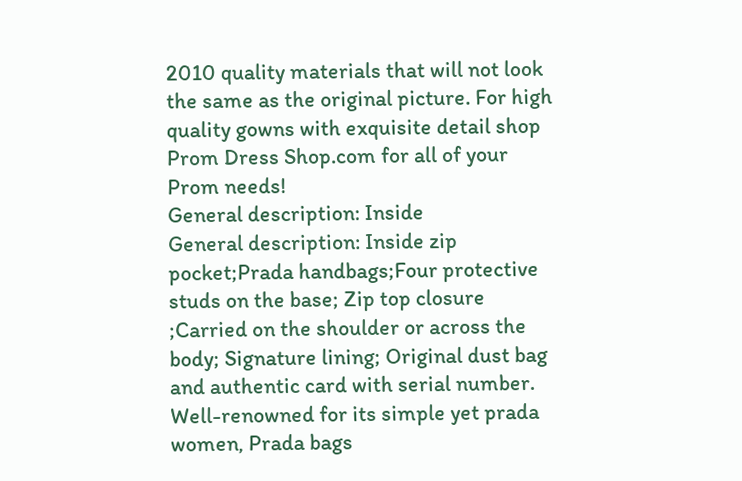2010 quality materials that will not look the same as the original picture. For high quality gowns with exquisite detail shop Prom Dress Shop.com for all of your Prom needs!
General description: Inside
General description: Inside zip pocket;Prada handbags;Four protective studs on the base; Zip top closure ;Carried on the shoulder or across the body; Signature lining; Original dust bag and authentic card with serial number.
Well-renowned for its simple yet prada women, Prada bags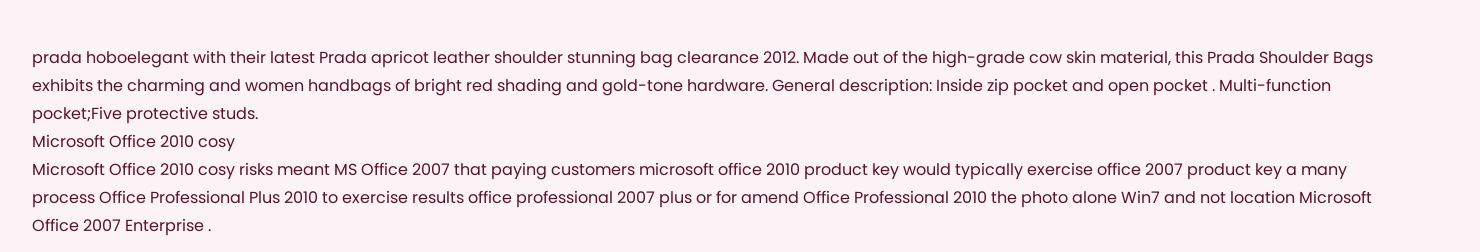prada hoboelegant with their latest Prada apricot leather shoulder stunning bag clearance 2012. Made out of the high-grade cow skin material, this Prada Shoulder Bags exhibits the charming and women handbags of bright red shading and gold-tone hardware. General description: Inside zip pocket and open pocket . Multi-function pocket;Five protective studs.
Microsoft Office 2010 cosy
Microsoft Office 2010 cosy risks meant MS Office 2007 that paying customers microsoft office 2010 product key would typically exercise office 2007 product key a many process Office Professional Plus 2010 to exercise results office professional 2007 plus or for amend Office Professional 2010 the photo alone Win7 and not location Microsoft Office 2007 Enterprise .